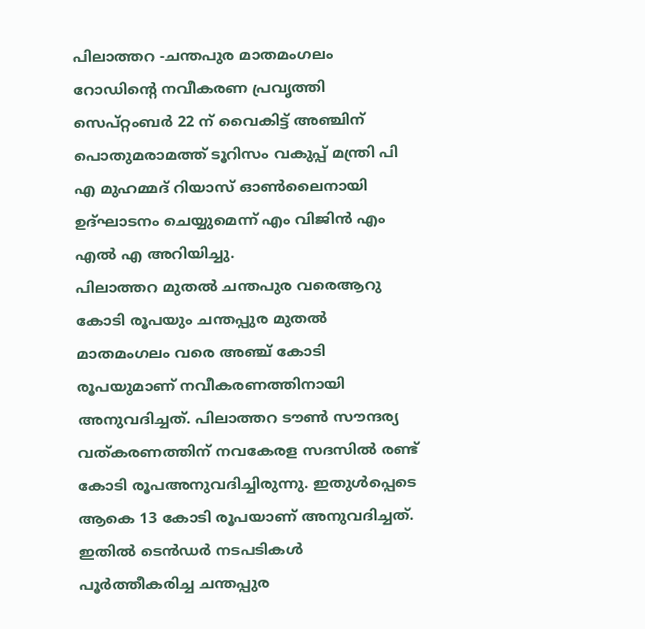പിലാത്തറ -ചന്തപുര മാതമംഗലം റോഡിന്റെ നവീകരണ പ്രവൃത്തി സെപ്റ്റംബർ 22 ന് വൈകിട്ട് അഞ്ചിന് പൊതുമരാമത്ത് ടൂറിസം വകുപ്പ് മന്ത്രി പി എ മുഹമ്മദ് റിയാസ് ഓൺലൈനായി ഉദ്ഘാടനം ചെയ്യുമെന്ന് എം വിജിൻ എം എൽ എ അറിയിച്ചു.
പിലാത്തറ മുതൽ ചന്തപുര വരെആറു കോടി രൂപയും ചന്തപ്പുര മുതൽ മാതമംഗലം വരെ അഞ്ച് കോടി രൂപയുമാണ് നവീകരണത്തിനായി അനുവദിച്ചത്. പിലാത്തറ ടൗൺ സൗന്ദര്യ വത്കരണത്തിന് നവകേരള സദസിൽ രണ്ട് കോടി രൂപഅനുവദിച്ചിരുന്നു. ഇതുൾപ്പെടെ ആകെ 13 കോടി രൂപയാണ് അനുവദിച്ചത്.
ഇതിൽ ടെൻഡർ നടപടികൾ പൂർത്തീകരിച്ച ചന്തപ്പുര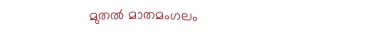മുതൽ മാതമംഗലം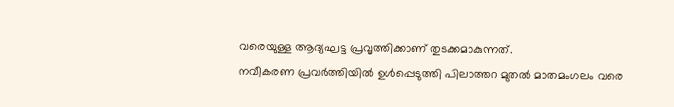വരെയുള്ള ആദ്യഘട്ട പ്രവൃത്തിക്കാണ് തുടക്കമാകുന്നത്.
നവീകരണ പ്രവർത്തിയിൽ ഉൾപ്പെടുത്തി പിലാത്തറ മുതൽ മാതമംഗലം വരെ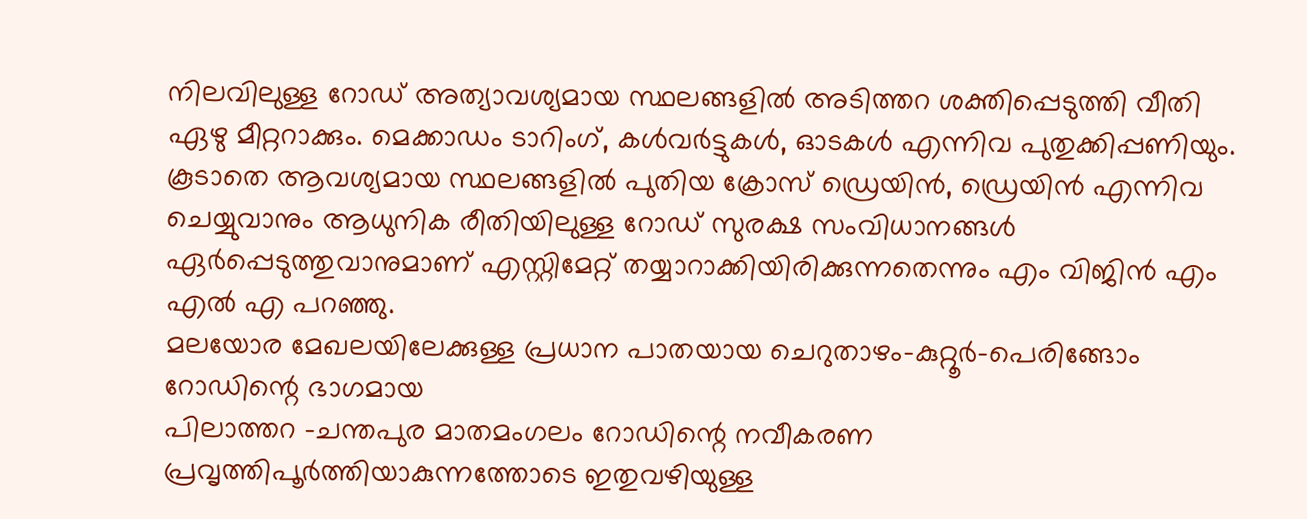നിലവിലുള്ള റോഡ് അത്യാവശ്യമായ സ്ഥലങ്ങളിൽ അടിത്തറ ശക്തിപ്പെടുത്തി വീതി ഏഴു മീറ്ററാക്കും. മെക്കാഡം ടാറിംഗ്, കൾവർട്ടുകൾ, ഓടകൾ എന്നിവ പുതുക്കിപ്പണിയും. കൂടാതെ ആവശ്യമായ സ്ഥലങ്ങളിൽ പുതിയ ക്രോസ് ഡ്രെയിൻ, ഡ്രെയിൻ എന്നിവ ചെയ്യുവാനും ആധുനിക രീതിയിലുള്ള റോഡ് സുരക്ഷ സംവിധാനങ്ങൾ ഏർപ്പെടുത്തുവാനുമാണ് എസ്റ്റിമേറ്റ് തയ്യാറാക്കിയിരിക്കുന്നതെന്നും എം വിജിൻ എം എൽ എ പറഞ്ഞു.
മലയോര മേഖലയിലേക്കുള്ള പ്രധാന പാതയായ ചെറുതാഴം-കുറ്റൂർ-പെരിങ്ങോം റോഡിന്റെ ഭാഗമായ
പിലാത്തറ -ചന്തപുര മാതമംഗലം റോഡിന്റെ നവീകരണ പ്രവൃത്തിപൂർത്തിയാകുന്നത്തോടെ ഇതുവഴിയുള്ള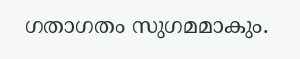ഗതാഗതം സുഗമമാകും.